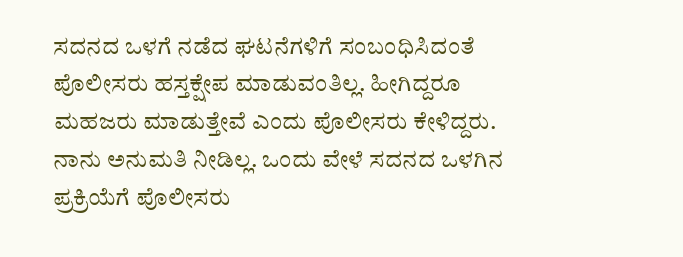ಸದನದ ಒಳಗೆ ನಡೆದ ಘಟನೆಗಳಿಗೆ ಸಂಬಂಧಿಸಿದಂತೆ ಪೊಲೀಸರು ಹಸ್ತಕ್ಷೇಪ ಮಾಡುವಂತಿಲ್ಲ. ಹೀಗಿದ್ದರೂ ಮಹಜರು ಮಾಡುತ್ತೇವೆ ಎಂದು ಪೊಲೀಸರು ಕೇಳಿದ್ದರು. ನಾನು ಅನುಮತಿ ನೀಡಿಲ್ಲ. ಒಂದು ವೇಳೆ ಸದನದ ಒಳಗಿನ ಪ್ರಕ್ರಿಯೆಗೆ ಪೊಲೀಸರು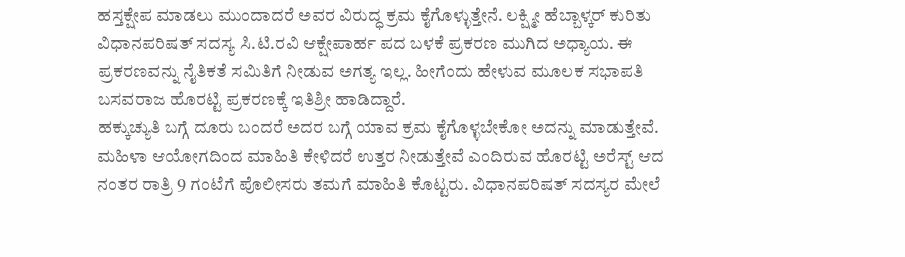ಹಸ್ತಕ್ಷೇಪ ಮಾಡಲು ಮುಂದಾದರೆ ಅವರ ವಿರುದ್ಧ ಕ್ರಮ ಕೈಗೊಳ್ಳುತ್ತೇನೆ. ಲಕ್ಷ್ಮೀ ಹೆಬ್ಬಾಳ್ಕರ್ ಕುರಿತು ವಿಧಾನಪರಿಷತ್ ಸದಸ್ಯ ಸಿ.ಟಿ.ರವಿ ಆಕ್ಷೇಪಾರ್ಹ ಪದ ಬಳಕೆ ಪ್ರಕರಣ ಮುಗಿದ ಅಧ್ಯಾಯ. ಈ ಪ್ರಕರಣವನ್ನು ನೈತಿಕತೆ ಸಮಿತಿಗೆ ನೀಡುವ ಅಗತ್ಯ ಇಲ್ಲ. ಹೀಗೆಂದು ಹೇಳುವ ಮೂಲಕ ಸಭಾಪತಿ ಬಸವರಾಜ ಹೊರಟ್ಟಿ ಪ್ರಕರಣಕ್ಕೆ ಇತಿಶ್ರೀ ಹಾಡಿದ್ದಾರೆ.
ಹಕ್ಕುಚ್ಯುತಿ ಬಗ್ಗೆ ದೂರು ಬಂದರೆ ಅದರ ಬಗ್ಗೆ ಯಾವ ಕ್ರಮ ಕೈಗೊಳ್ಳಬೇಕೋ ಅದನ್ನು ಮಾಡುತ್ತೇವೆ. ಮಹಿಳಾ ಆಯೋಗದಿಂದ ಮಾಹಿತಿ ಕೇಳಿದರೆ ಉತ್ತರ ನೀಡುತ್ತೇವೆ ಎಂದಿರುವ ಹೊರಟ್ಟಿ ಅರೆಸ್ಟ್ ಆದ ನಂತರ ರಾತ್ರಿ 9 ಗಂಟೆಗೆ ಪೊಲೀಸರು ತಮಗೆ ಮಾಹಿತಿ ಕೊಟ್ಟರು. ವಿಧಾನಪರಿಷತ್ ಸದಸ್ಯರ ಮೇಲೆ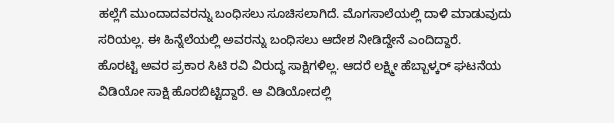ಹಲ್ಲೆಗೆ ಮುಂದಾದವರನ್ನು ಬಂಧಿಸಲು ಸೂಚಿಸಲಾಗಿದೆ. ಮೊಗಸಾಲೆಯಲ್ಲಿ ದಾಳಿ ಮಾಡುವುದು ಸರಿಯಲ್ಲ. ಈ ಹಿನ್ನೆಲೆಯಲ್ಲಿ ಅವರನ್ನು ಬಂಧಿಸಲು ಆದೇಶ ನೀಡಿದ್ದೇನೆ ಎಂದಿದ್ದಾರೆ.
ಹೊರಟ್ಟಿ ಅವರ ಪ್ರಕಾರ ಸಿಟಿ ರವಿ ವಿರುದ್ಧ ಸಾಕ್ಷಿಗಳಿಲ್ಲ. ಆದರೆ ಲಕ್ಷ್ಮೀ ಹೆಬ್ಬಾಳ್ಕರ್ ಘಟನೆಯ ವಿಡಿಯೋ ಸಾಕ್ಷಿ ಹೊರಬಿಟ್ಟಿದ್ದಾರೆ. ಆ ವಿಡಿಯೋದಲ್ಲಿ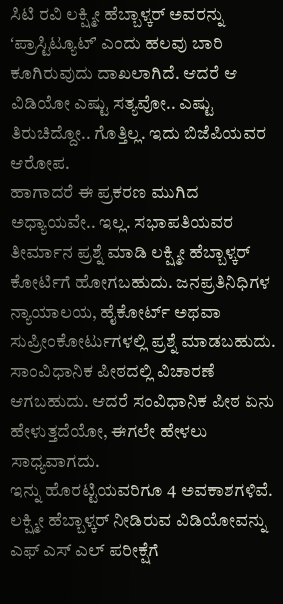ಸಿಟಿ ರವಿ ಲಕ್ಷ್ಮೀ ಹೆಬ್ಬಾಳ್ಕರ್ ಅವರನ್ನು ʻಪ್ರಾಸ್ಟಿಟ್ಯೂಟ್ʼ ಎಂದು ಹಲವು ಬಾರಿ ಕೂಗಿರುವುದು ದಾಖಲಾಗಿದೆ. ಆದರೆ ಆ ವಿಡಿಯೋ ಎಷ್ಟು ಸತ್ಯವೋ.. ಎಷ್ಟು ತಿರುಚಿದ್ದೋ.. ಗೊತ್ತಿಲ್ಲ. ಇದು ಬಿಜೆಪಿಯವರ ಆರೋಪ.
ಹಾಗಾದರೆ ಈ ಪ್ರಕರಣ ಮುಗಿದ ಅಧ್ಯಾಯವೇ.. ಇಲ್ಲ. ಸಭಾಪತಿಯವರ ತೀರ್ಮಾನ ಪ್ರಶ್ನೆ ಮಾಡಿ ಲಕ್ಷ್ಮೀ ಹೆಬ್ಬಾಳ್ಕರ್ ಕೋರ್ಟಿಗೆ ಹೋಗಬಹುದು. ಜನಪ್ರತಿನಿಧಿಗಳ ನ್ಯಾಯಾಲಯ, ಹೈಕೋರ್ಟ್ ಅಥವಾ ಸುಪ್ರೀಂಕೋರ್ಟುಗಳಲ್ಲಿ ಪ್ರಶ್ನೆ ಮಾಡಬಹುದು. ಸಾಂವಿಧಾನಿಕ ಪೀಠದಲ್ಲಿ ವಿಚಾರಣೆ ಆಗಬಹುದು. ಆದರೆ ಸಂವಿಧಾನಿಕ ಪೀಠ ಏನು ಹೇಳುತ್ತದೆಯೋ, ಈಗಲೇ ಹೇಳಲು ಸಾಧ್ಯವಾಗದು.
ಇನ್ನು ಹೊರಟ್ಟಿಯವರಿಗೂ 4 ಅವಕಾಶಗಳಿವೆ.
ಲಕ್ಷ್ಮೀ ಹೆಬ್ಬಾಳ್ಕರ್ ನೀಡಿರುವ ವಿಡಿಯೋವನ್ನು ಎಫ್ ಎಸ್ ಎಲ್ ಪರೀಕ್ಷೆಗೆ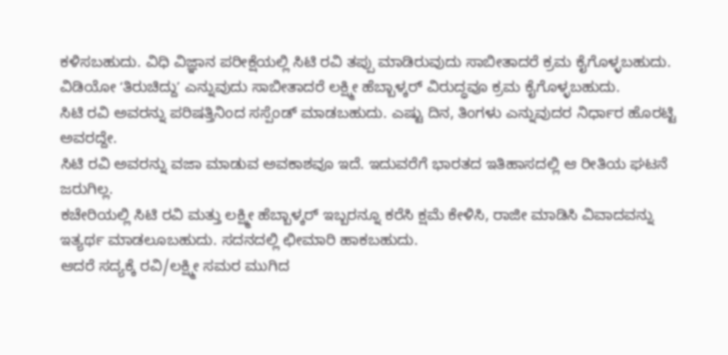ಕಳಿಸಬಹುದು. ವಿಧಿ ವಿಜ್ಞಾನ ಪರೀಕ್ಷೆಯಲ್ಲಿ ಸಿಟಿ ರವಿ ತಪ್ಪು ಮಾಡಿರುವುದು ಸಾಬೀತಾದರೆ ಕ್ರಮ ಕೈಗೊಳ್ಳಬಹುದು. ವಿಡಿಯೋ ʻತಿರುಚಿದ್ದುʼ ಎನ್ನುವುದು ಸಾಬೀತಾದರೆ ಲಕ್ಷ್ಮೀ ಹೆಬ್ಬಾಳ್ಕರ್ ವಿರುದ್ಧವೂ ಕ್ರಮ ಕೈಗೊಳ್ಳಬಹುದು.
ಸಿಟಿ ರವಿ ಅವರನ್ನು ಪರಿಷತ್ತಿನಿಂದ ಸಸ್ಪೆಂಡ್ ಮಾಡಬಹುದು. ಎಷ್ಟು ದಿನ, ತಿಂಗಳು ಎನ್ನುವುದರ ನಿರ್ಧಾರ ಹೊರಟ್ಟಿ ಅವರದ್ದೇ.
ಸಿಟಿ ರವಿ ಅವರನ್ನು ವಜಾ ಮಾಡುವ ಅವಕಾಶವೂ ಇದೆ. ಇದುವರೆಗೆ ಭಾರತದ ಇತಿಹಾಸದಲ್ಲಿ ಆ ರೀತಿಯ ಘಟನೆ ಜರುಗಿಲ್ಲ.
ಕಚೇರಿಯಲ್ಲಿ ಸಿಟಿ ರವಿ ಮತ್ತು ಲಕ್ಷ್ಮೀ ಹೆಬ್ಬಾಳ್ಕರ್ ಇಬ್ಬರನ್ನೂ ಕರೆಸಿ ಕ್ಷಮೆ ಕೇಳಿಸಿ, ರಾಜೀ ಮಾಡಿಸಿ ವಿವಾದವನ್ನು ಇತ್ಯರ್ಥ ಮಾಡಲೂಬಹುದು. ಸದನದಲ್ಲಿ ಛೀಮಾರಿ ಹಾಕಬಹುದು.
ಆದರೆ ಸದ್ಯಕ್ಕೆ ರವಿ/ಲಕ್ಷ್ಮೀ ಸಮರ ಮುಗಿದ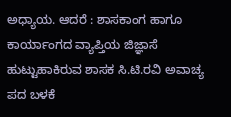ಅಧ್ಯಾಯ. ಆದರೆ : ಶಾಸಕಾಂಗ ಹಾಗೂ ಕಾರ್ಯಾಂಗದ ವ್ಯಾಪ್ತಿಯ ಜಿಜ್ಞಾಸೆ ಹುಟ್ಟುಹಾಕಿರುವ ಶಾಸಕ ಸಿ.ಟಿ.ರವಿ ಅವಾಚ್ಯ ಪದ ಬಳಕೆ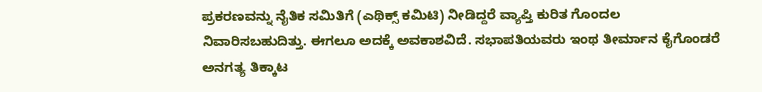ಪ್ರಕರಣವನ್ನು ನೈತಿಕ ಸಮಿತಿಗೆ (ಎಥಿಕ್ಸ್ ಕಮಿಟಿ) ನೀಡಿದ್ದರೆ ವ್ಯಾಪ್ತಿ ಕುರಿತ ಗೊಂದಲ ನಿವಾರಿಸಬಹುದಿತ್ತು. ಈಗಲೂ ಅದಕ್ಕೆ ಅವಕಾಶವಿದೆ. ಸಭಾಪತಿಯವರು ಇಂಥ ತೀರ್ಮಾನ ಕೈಗೊಂಡರೆ ಅನಗತ್ಯ ತಿಕ್ಕಾಟ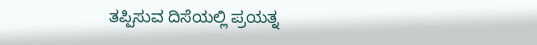ತಪ್ಪಿಸುವ ದಿಸೆಯಲ್ಲಿ ಪ್ರಯತ್ನ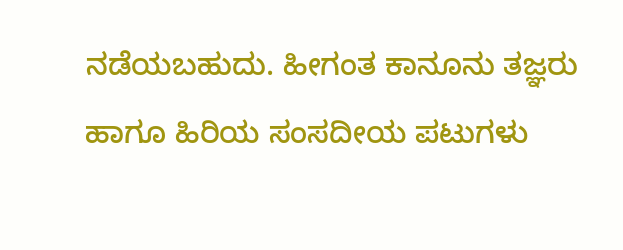ನಡೆಯಬಹುದು. ಹೀಗಂತ ಕಾನೂನು ತಜ್ಞರು ಹಾಗೂ ಹಿರಿಯ ಸಂಸದೀಯ ಪಟುಗಳು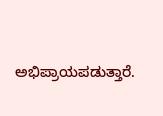ಅಭಿಪ್ರಾಯಪಡುತ್ತಾರೆ.